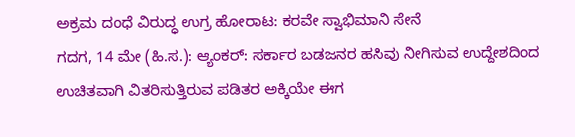ಅಕ್ರಮ ದಂಧೆ ವಿರುದ್ಧ ಉಗ್ರ ಹೋರಾಟ: ಕರವೇ ಸ್ವಾಭಿಮಾನಿ ಸೇನೆ
ಗದಗ, 14 ಮೇ (ಹಿ.ಸ.): ಆ್ಯಂಕರ್: ಸರ್ಕಾರ ಬಡಜನರ ಹಸಿವು ನೀಗಿಸುವ ಉದ್ದೇಶದಿಂದ ಉಚಿತವಾಗಿ ವಿತರಿಸುತ್ತಿರುವ ಪಡಿತರ ಅಕ್ಕಿಯೇ ಈಗ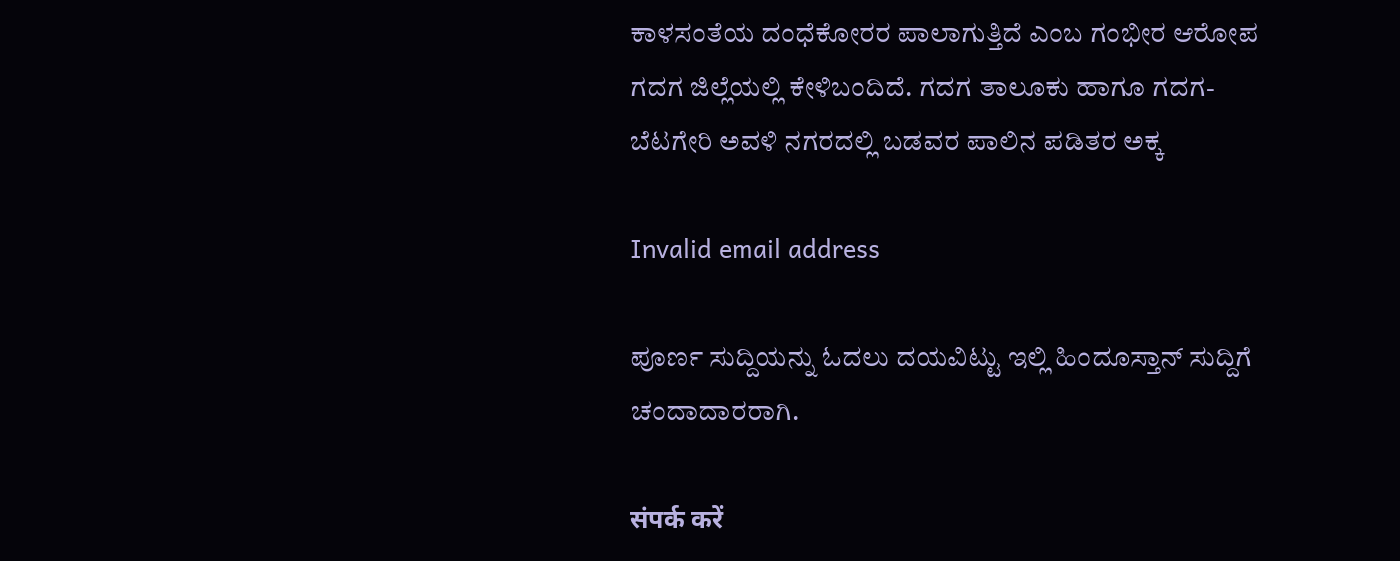ಕಾಳಸಂತೆಯ ದಂಧೆಕೋರರ ಪಾಲಾಗುತ್ತಿದೆ ಎಂಬ ಗಂಭೀರ ಆರೋಪ ಗದಗ ಜಿಲ್ಲೆಯಲ್ಲಿ ಕೇಳಿಬಂದಿದೆ. ಗದಗ ತಾಲೂಕು ಹಾಗೂ ಗದಗ-ಬೆಟಗೇರಿ ಅವಳಿ ನಗರದಲ್ಲಿ ಬಡವರ ಪಾಲಿನ ಪಡಿತರ ಅಕ್ಕ

Invalid email address

ಪೂರ್ಣ ಸುದ್ದಿಯನ್ನು ಓದಲು ದಯವಿಟ್ಟು ಇಲ್ಲಿ ಹಿಂದೂಸ್ತಾನ್ ಸುದ್ದಿಗೆ ಚಂದಾದಾರರಾಗಿ.

संपर्क करें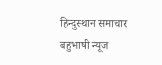हिन्दुस्थान समाचार बहुभाषी न्यूज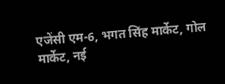एजेंसी एम-6, भगत सिंह मार्केट, गोल मार्केट, नई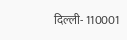दिल्ली- 110001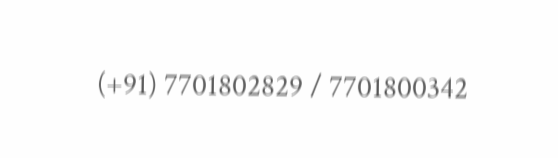(+91) 7701802829 / 7701800342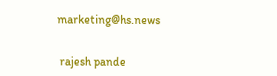marketing@hs.news


 rajesh pande